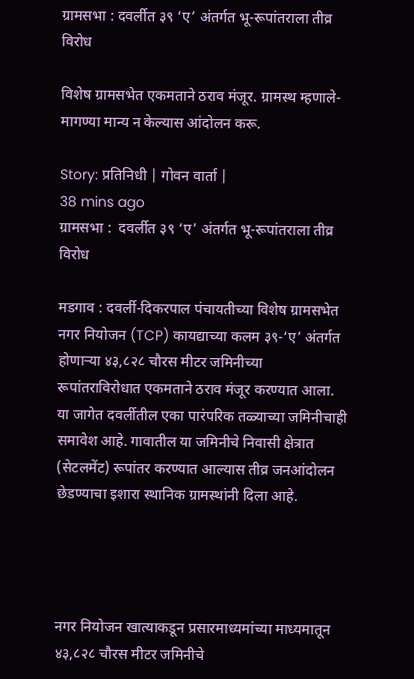ग्रामसभा : दवर्लीत ३९ ‘ए’ अंतर्गत भू-रूपांतराला तीव्र विरोध

विशेष ग्रामसभेत एकमताने ठराव मंजूर. ग्रामस्थ म्हणाले- मागण्या मान्य न केल्यास आंदोलन करू.

Story: प्रतिनिधी | गोवन वार्ता |
38 mins ago
ग्रामसभा :  दवर्लीत ३९ ‘ए’ अंतर्गत भू-रूपांतराला तीव्र विरोध

मडगाव : दवर्ली-दिकरपाल पंचायतीच्या विशेष ग्रामसभेत नगर नियोजन (TCP) कायद्याच्या कलम ३९-‘ए’ अंतर्गत होणाऱ्या ४३,८२८ चौरस मीटर जमिनीच्या रूपांतराविरोधात एकमताने ठराव मंजूर करण्यात आला. या जागेत दवर्लीतील एका पारंपरिक तळ्याच्या जमिनीचाही समावेश आहे. गावातील या जमिनीचे निवासी क्षेत्रात (सेटलमेंट) रूपांतर करण्यात आल्यास तीव्र जनआंदोलन छेडण्याचा इशारा स्थानिक ग्रामस्थांनी दिला आहे.




नगर नियोजन खात्याकडून प्रसारमाध्यमांच्या माध्यमातून ४३,८२८ चौरस मीटर जमिनीचे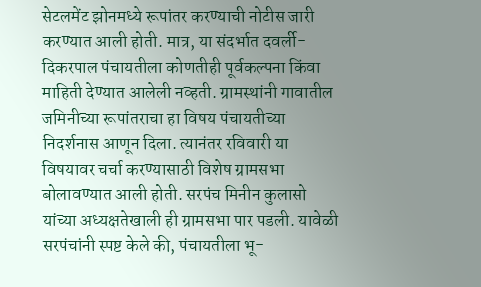सेटलमेंट झोनमध्ये रूपांतर करण्याची नोटीस जारी करण्यात आली होती. मात्र, या संदर्भात दवर्ली-दिकरपाल पंचायतीला कोणतीही पूर्वकल्पना किंवा माहिती देण्यात आलेली नव्हती. ग्रामस्थांनी गावातील जमिनीच्या रूपांतराचा हा विषय पंचायतीच्या निदर्शनास आणून दिला. त्यानंतर रविवारी या विषयावर चर्चा करण्यासाठी विशेष ग्रामसभा बोलावण्यात आली होती. सरपंच मिनीन कुलासो यांच्या अध्यक्षतेखाली ही ग्रामसभा पार पडली. यावेळी सरपंचांनी स्पष्ट केले की, पंचायतीला भू-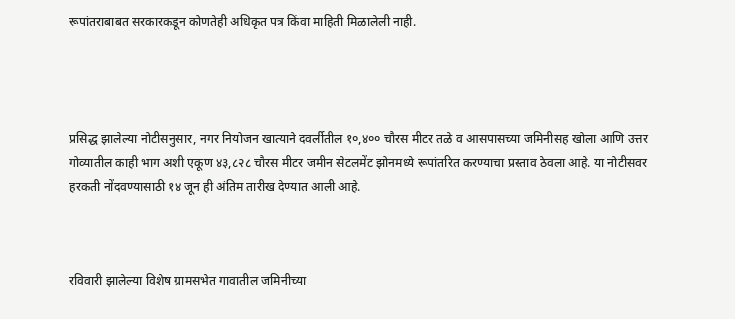रूपांतराबाबत सरकारकडून कोणतेही अधिकृत पत्र किंवा माहिती मिळालेली नाही.




प्रसिद्ध झालेल्या नोटीसनुसार, नगर नियोजन खात्याने दवर्लीतील १०,४०० चौरस मीटर तळे व आसपासच्या जमिनीसह खोला आणि उत्तर गोव्यातील काही भाग अशी एकूण ४३,८२८ चौरस मीटर जमीन सेटलमेंट झोनमध्ये रूपांतरित करण्याचा प्रस्ताव ठेवला आहे. या नोटीसवर हरकती नोंदवण्यासाठी १४ जून ही अंतिम तारीख देण्यात आली आहे.



रविवारी झालेल्या विशेष ग्रामसभेत गावातील जमिनीच्या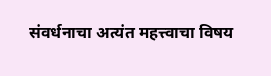संवर्धनाचा अत्यंत महत्त्वाचा विषय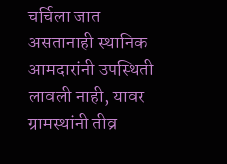चर्चिला जात असतानाही स्थानिक आमदारांनी उपस्थिती लावली नाही, यावर ग्रामस्थांनी तीव्र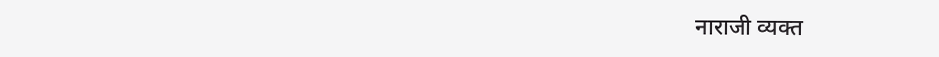नाराजी व्यक्त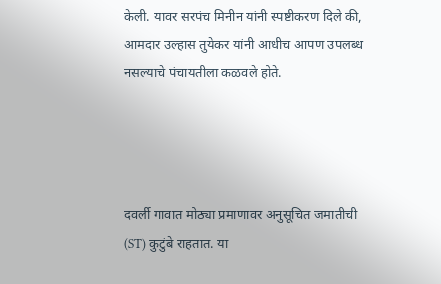केली. यावर सरपंच मिनीन यांनी स्पष्टीकरण दिले की, आमदार उल्हास तुयेकर यांनी आधीच आपण उपलब्ध नसल्याचे पंचायतीला कळवले होते.




दवर्ली गावात मोठ्या प्रमाणावर अनुसूचित जमातीची (ST) कुटुंबे राहतात. या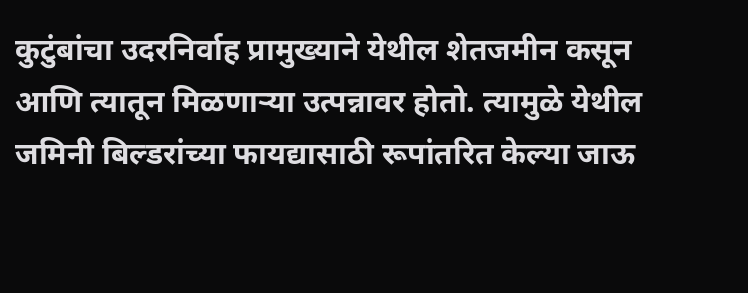कुटुंबांचा उदरनिर्वाह प्रामुख्याने येथील शेतजमीन कसून आणि त्यातून मिळणाऱ्या उत्पन्नावर होतो. त्यामुळे येथील जमिनी बिल्डरांच्या फायद्यासाठी रूपांतरित केल्या जाऊ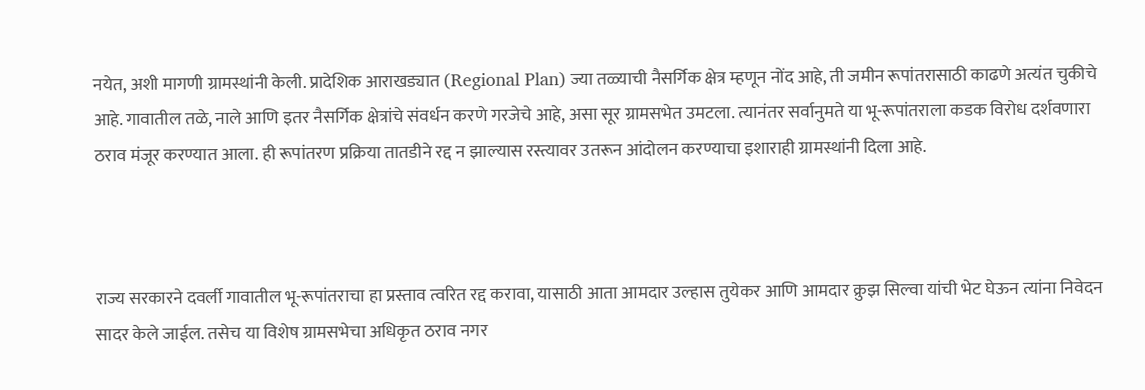नयेत, अशी मागणी ग्रामस्थांनी केली. प्रादेशिक आराखड्यात (Regional Plan) ज्या तळ्याची नैसर्गिक क्षेत्र म्हणून नोंद आहे, ती जमीन रूपांतरासाठी काढणे अत्यंत चुकीचे आहे. गावातील तळे, नाले आणि इतर नैसर्गिक क्षेत्रांचे संवर्धन करणे गरजेचे आहे, असा सूर ग्रामसभेत उमटला. त्यानंतर सर्वानुमते या भू-रूपांतराला कडक विरोध दर्शवणारा ठराव मंजूर करण्यात आला. ही रूपांतरण प्रक्रिया तातडीने रद्द न झाल्यास रस्त्यावर उतरून आंदोलन करण्याचा इशाराही ग्रामस्थांनी दिला आहे.



राज्य सरकारने दवर्ली गावातील भू-रूपांतराचा हा प्रस्ताव त्वरित रद्द करावा, यासाठी आता आमदार उल्हास तुयेकर आणि आमदार क्रुझ सिल्वा यांची भेट घेऊन त्यांना निवेदन सादर केले जाईल. तसेच या विशेष ग्रामसभेचा अधिकृत ठराव नगर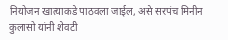नियोजन खात्याकडे पाठवला जाईल, असे सरपंच मिनीन कुलासो यांनी शेवटी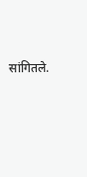सांगितले.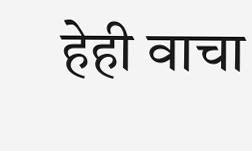हेही वाचा